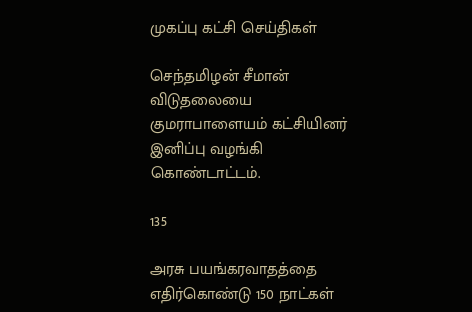முகப்பு கட்சி செய்திகள்

செந்தமிழன் சீமான் விடுதலையை குமராபாளையம் கட்சியினர் இனிப்பு வழங்கி கொண்டாட்டம்.

135

அரசு பயங்கரவாதத்தை எதிர்கொண்டு 150 நாட்கள்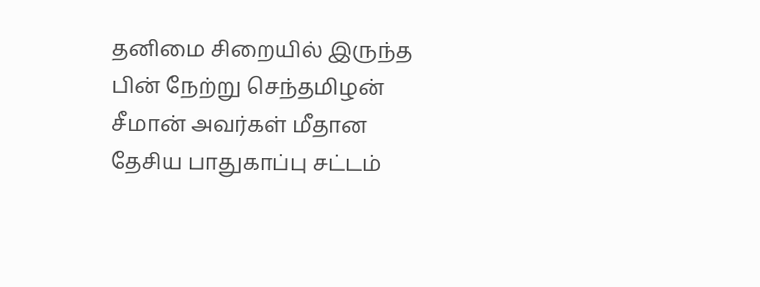தனிமை சிறையில் இருந்த பின் நேற்று செந்தமிழன் சீமான் அவர்கள் மீதான தேசிய பாதுகாப்பு சட்டம்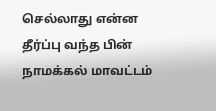செல்லாது என்ன தீர்ப்பு வந்த பின் நாமக்கல் மாவட்டம்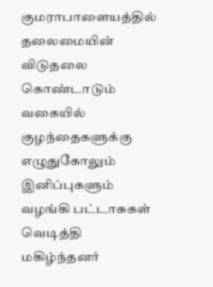குமராபாளையத்தில் தலைமையின் விடுதலை கொண்டாடும் வகையில் குழந்தைகளுக்கு எழுதுகோலும் இனிப்புகளும் வழங்கி பட்டாசுகள் வெடித்தி மகிழ்ந்தனர்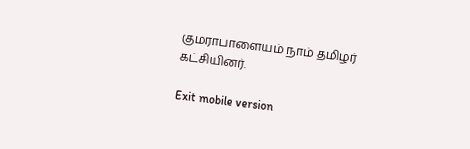குமராபாளையம் நாம் தமிழர் கட்சியினர்.

Exit mobile version